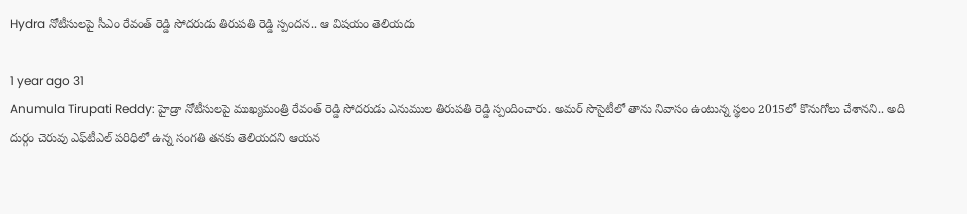Hydra నోటీసులపై సీఎం రేవంత్ రెడ్డి సోదరుడు తిరుపతి రెడ్డి స్పందన.. ఆ విషయం తెలియదు

1 year ago 31
Anumula Tirupati Reddy: హైడ్రా నోటీసులపై ముఖ్యమంత్రి రేవంత్ రెడ్డి సోదరుడు ఎనుముల తిరుపతి రెడ్డి స్పందించారు. అమర్ సొసైటీలో తాను నివాసం ఉంటున్న స్థలం 2015లో కొనుగోలు చేశానని.. అది దుర్గం చెరువు ఎఫ్‌టీఎల్ పరిధిలో ఉన్న సంగతి తనకు తెలియదని ఆయన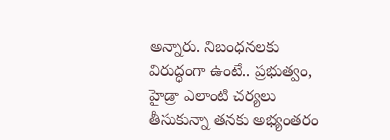అన్నారు. నిబంధనలకు విరుద్ధంగా ఉంటే.. ప్రభుత్వం, హైడ్రా ఎలాంటి చర్యలు తీసుకున్నా తనకు అభ్యంతరం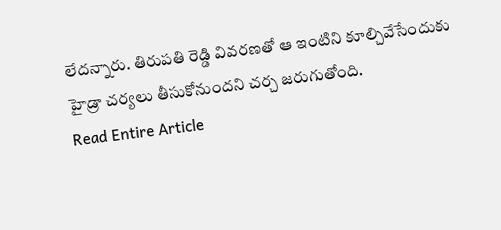లేదన్నారు. తిరుపతి రెడ్డి వివరణతో ఆ ఇంటిని కూల్చివేసేందుకు హైడ్రా చర్యలు తీసుకోనుందని చర్చ జరుగుతోంది.
Read Entire Article